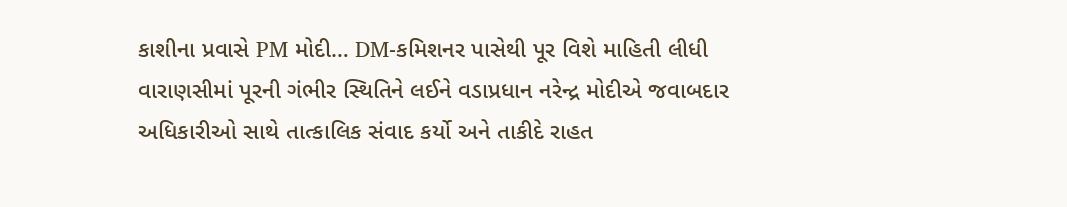કાશીના પ્રવાસે PM મોદી… DM-કમિશનર પાસેથી પૂર વિશે માહિતી લીધી
વારાણસીમાં પૂરની ગંભીર સ્થિતિને લઈને વડાપ્રધાન નરેન્દ્ર મોદીએ જવાબદાર અધિકારીઓ સાથે તાત્કાલિક સંવાદ કર્યો અને તાકીદે રાહત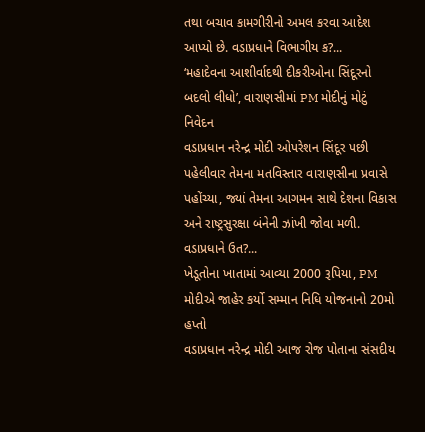તથા બચાવ કામગીરીનો અમલ કરવા આદેશ આપ્યો છે. વડાપ્રધાને વિભાગીય ક?...
‘મહાદેવના આશીર્વાદથી દીકરીઓના સિંદૂરનો બદલો લીધો’, વારાણસીમાં PM મોદીનું મોટું નિવેદન
વડાપ્રધાન નરેન્દ્ર મોદી ઓપરેશન સિંદૂર પછી પહેલીવાર તેમના મતવિસ્તાર વારાણસીના પ્રવાસે પહોંચ્યા, જ્યાં તેમના આગમન સાથે દેશના વિકાસ અને રાષ્ટ્રસુરક્ષા બંનેની ઝાંખી જોવા મળી. વડાપ્રધાને ઉત?...
ખેડૂતોના ખાતામાં આવ્યા 2000 રૂપિયા, PM મોદીએ જાહેર કર્યો સમ્માન નિધિ યોજનાનો 20મો હપ્તો
વડાપ્રધાન નરેન્દ્ર મોદી આજ રોજ પોતાના સંસદીય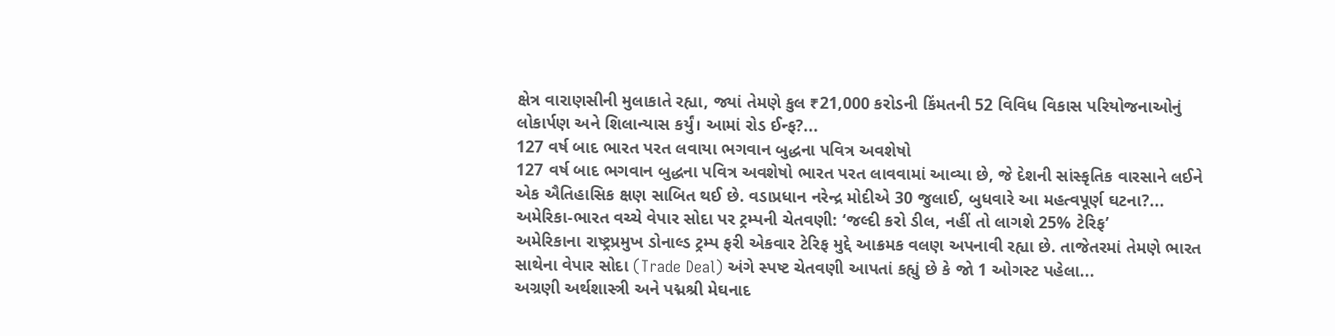ક્ષેત્ર વારાણસીની મુલાકાતે રહ્યા, જ્યાં તેમણે કુલ ₹21,000 કરોડની કિંમતની 52 વિવિધ વિકાસ પરિયોજનાઓનું લોકાર્પણ અને શિલાન્યાસ કર્યું। આમાં રોડ ઈન્ફ?...
127 વર્ષ બાદ ભારત પરત લવાયા ભગવાન બુદ્ધના પવિત્ર અવશેષો
127 વર્ષ બાદ ભગવાન બુદ્ધના પવિત્ર અવશેષો ભારત પરત લાવવામાં આવ્યા છે, જે દેશની સાંસ્કૃતિક વારસાને લઈને એક ઐતિહાસિક ક્ષણ સાબિત થઈ છે. વડાપ્રધાન નરેન્દ્ર મોદીએ 30 જુલાઈ, બુધવારે આ મહત્વપૂર્ણ ઘટના?...
અમેરિકા-ભારત વચ્ચે વેપાર સોદા પર ટ્રમ્પની ચેતવણી: ‘જલ્દી કરો ડીલ, નહીં તો લાગશે 25% ટેરિફ’
અમેરિકાના રાષ્ટ્રપ્રમુખ ડોનાલ્ડ ટ્રમ્પ ફરી એકવાર ટેરિફ મુદ્દે આક્રમક વલણ અપનાવી રહ્યા છે. તાજેતરમાં તેમણે ભારત સાથેના વેપાર સોદા (Trade Deal) અંગે સ્પષ્ટ ચેતવણી આપતાં કહ્યું છે કે જો 1 ઓગસ્ટ પહેલા...
અગ્રણી અર્થશાસ્ત્રી અને પદ્મશ્રી મેઘનાદ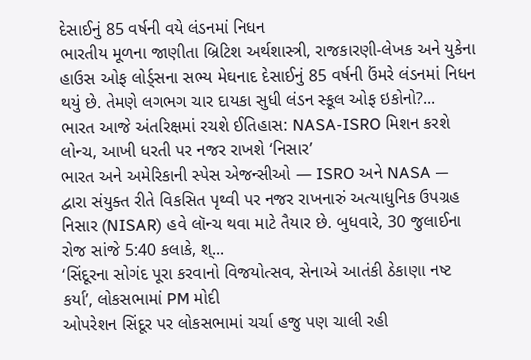દેસાઈનું 85 વર્ષની વયે લંડનમાં નિધન
ભારતીય મૂળના જાણીતા બ્રિટિશ અર્થશાસ્ત્રી, રાજકારણી-લેખક અને યુકેના હાઉસ ઓફ લોર્ડ્સના સભ્ય મેઘનાદ દેસાઈનું 85 વર્ષની ઉંમરે લંડનમાં નિધન થયું છે. તેમણે લગભગ ચાર દાયકા સુધી લંડન સ્કૂલ ઓફ ઇકોનો?...
ભારત આજે અંતરિક્ષમાં રચશે ઈતિહાસ: NASA-ISRO મિશન કરશે લોન્ચ, આખી ધરતી પર નજર રાખશે ‘નિસાર’
ભારત અને અમેરિકાની સ્પેસ એજન્સીઓ — ISRO અને NASA — દ્વારા સંયુક્ત રીતે વિકસિત પૃથ્વી પર નજર રાખનારું અત્યાધુનિક ઉપગ્રહ નિસાર (NISAR) હવે લૉન્ચ થવા માટે તૈયાર છે. બુધવારે, 30 જુલાઈના રોજ સાંજે 5:40 કલાકે, શ્...
‘સિંદૂરના સોગંદ પૂરા કરવાનો વિજયોત્સવ, સેનાએ આતંકી ઠેકાણા નષ્ટ કર્યા’, લોકસભામાં PM મોદી
ઓપરેશન સિંદૂર પર લોકસભામાં ચર્ચા હજુ પણ ચાલી રહી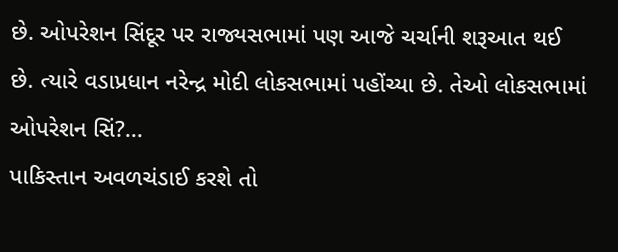છે. ઓપરેશન સિંદૂર પર રાજ્યસભામાં પણ આજે ચર્ચાની શરૂઆત થઈ છે. ત્યારે વડાપ્રધાન નરેન્દ્ર મોદી લોકસભામાં પહોંચ્યા છે. તેઓ લોકસભામાં ઓપરેશન સિં?...
પાકિસ્તાન અવળચંડાઈ કરશે તો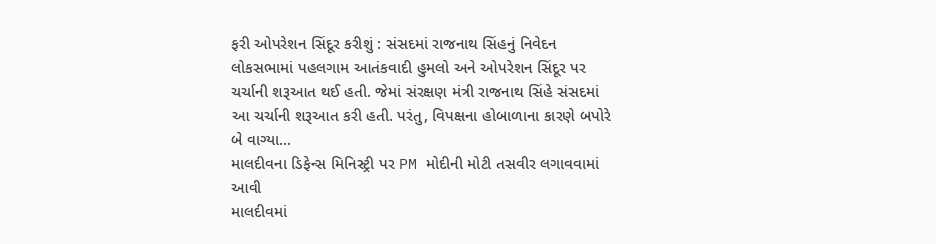ફરી ઓપરેશન સિંદૂર કરીશું : સંસદમાં રાજનાથ સિંહનું નિવેદન
લોકસભામાં પહલગામ આતંકવાદી હુમલો અને ઓપરેશન સિંદૂર પર ચર્ચાની શરૂઆત થઈ હતી. જેમાં સંરક્ષણ મંત્રી રાજનાથ સિંહે સંસદમાં આ ચર્ચાની શરૂઆત કરી હતી. પરંતુ, વિપક્ષના હોબાળાના કારણે બપોરે બે વાગ્યા...
માલદીવના ડિફેન્સ મિનિસ્ટ્રી પર PM મોદીની મોટી તસવીર લગાવવામાં આવી
માલદીવમાં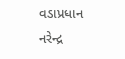વડાપ્રધાન નરેન્દ્ર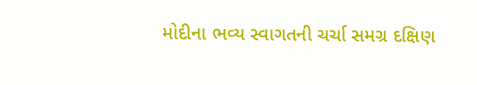મોદીના ભવ્ય સ્વાગતની ચર્ચા સમગ્ર દક્ષિણ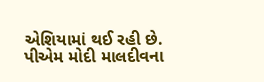એશિયામાં થઈ રહી છે. પીએમ મોદી માલદીવના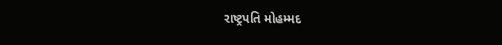રાષ્ટ્રપતિ મોહમ્મદ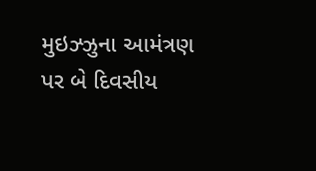મુઇઝ્ઝુના આમંત્રણ પર બે દિવસીય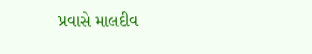પ્રવાસે માલદીવ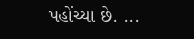પહોંચ્યા છે. ...